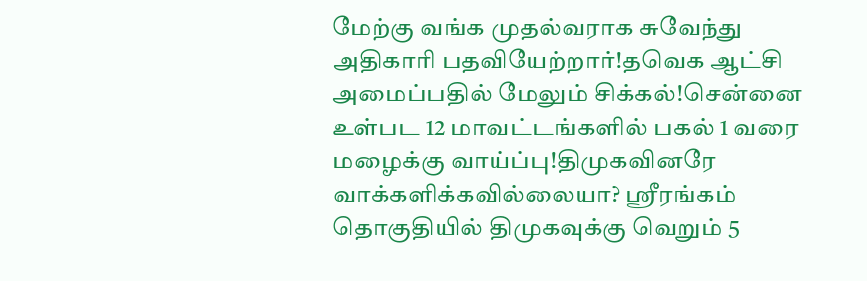மேற்கு வங்க முதல்வராக சுவேந்து அதிகாரி பதவியேற்றார்!தவெக ஆட்சி அமைப்பதில் மேலும் சிக்கல்!சென்னை உள்பட 12 மாவட்டங்களில் பகல் 1 வரை மழைக்கு வாய்ப்பு!திமுகவினரே வாக்களிக்கவில்லையா? ஸ்ரீரங்கம் தொகுதியில் திமுகவுக்கு வெறும் 5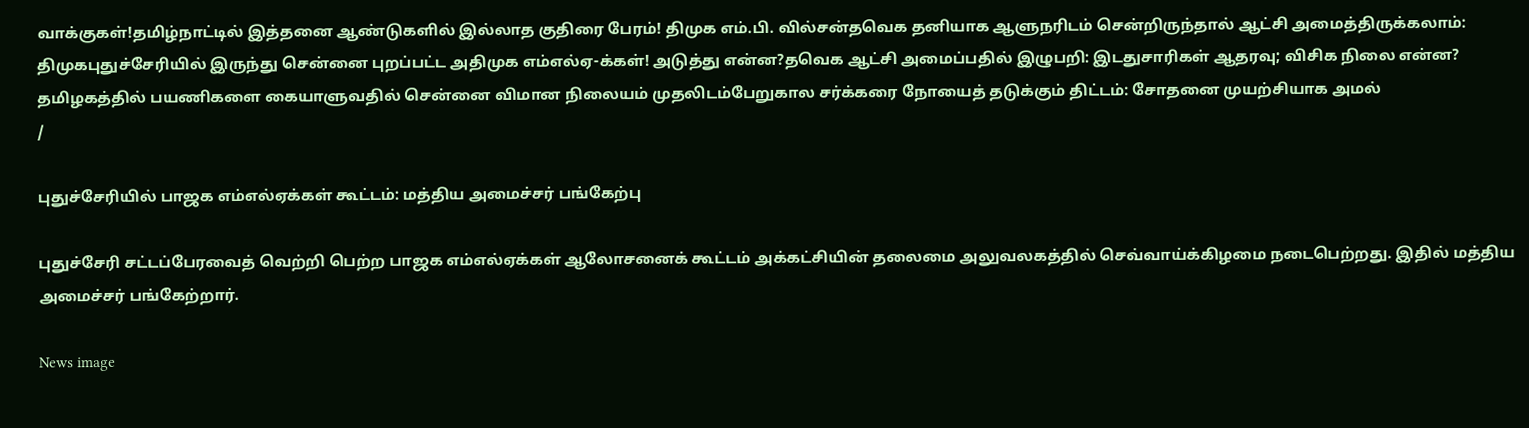வாக்குகள்!தமிழ்நாட்டில் இத்தனை ஆண்டுகளில் இல்லாத குதிரை பேரம்! திமுக எம்.பி. வில்சன்தவெக தனியாக ஆளுநரிடம் சென்றிருந்தால் ஆட்சி அமைத்திருக்கலாம்: திமுகபுதுச்சேரியில் இருந்து சென்னை புறப்பட்ட அதிமுக எம்எல்ஏ-க்கள்! அடுத்து என்ன?தவெக ஆட்சி அமைப்பதில் இழுபறி: இடதுசாரிகள் ஆதரவு; விசிக நிலை என்ன? தமிழகத்தில் பயணிகளை கையாளுவதில் சென்னை விமான நிலையம் முதலிடம்பேறுகால சர்க்கரை நோயைத் தடுக்கும் திட்டம்: சோதனை முயற்சியாக அமல்
/

புதுச்சேரியில் பாஜக எம்எல்ஏக்கள் கூட்டம்: மத்திய அமைச்சர் பங்கேற்பு

புதுச்சேரி சட்டப்பேரவைத் வெற்றி பெற்ற பாஜக எம்எல்ஏக்கள் ஆலோசனைக் கூட்டம் அக்கட்சியின் தலைமை அலுவலகத்தில் செவ்வாய்க்கிழமை நடைபெற்றது. இதில் மத்திய அமைச்சர் பங்கேற்றார்.

News image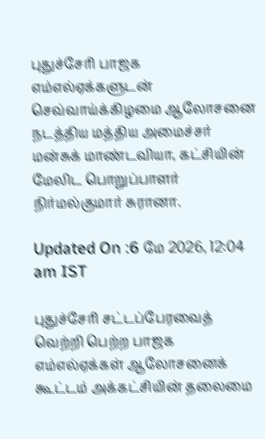புதுச்சேரி பாஜக எம்எல்ஏக்களுடன் செவ்வாய்க்கிழமை ஆலோசனை நடத்திய மத்திய அமைச்சர் மன்சுக் மாண்டவியா, கட்சியின் மேலிட பொறுப்பாளர் நிர்மல்குமார் சுரானா.

Updated On :6 மே 2026, 12:04 am IST

புதுச்சேரி சட்டப்பேரவைத் வெற்றி பெற்ற பாஜக எம்எல்ஏக்கள் ஆலோசனைக் கூட்டம் அக்கட்சியின் தலைமை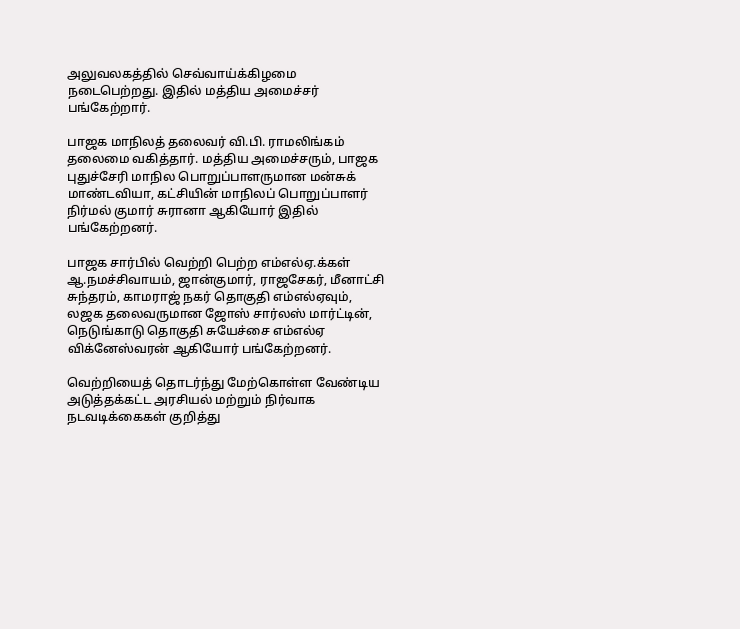அலுவலகத்தில் செவ்வாய்க்கிழமை நடைபெற்றது. இதில் மத்திய அமைச்சர் பங்கேற்றார்.

பாஜக மாநிலத் தலைவர் வி.பி. ராமலிங்கம் தலைமை வகித்தார். மத்திய அமைச்சரும், பாஜக புதுச்சேரி மாநில பொறுப்பாளருமான மன்சுக் மாண்டவியா, கட்சியின் மாநிலப் பொறுப்பாளர் நிர்மல் குமார் சுரானா ஆகியோர் இதில் பங்கேற்றனர்.

பாஜக சார்பில் வெற்றி பெற்ற எம்எல்ஏ.க்கள் ஆ.நமச்சிவாயம், ஜான்குமார், ராஜசேகர், மீனாட்சி சுந்தரம், காமராஜ் நகர் தொகுதி எம்எல்ஏவும், லஜக தலைவருமான ஜோஸ் சார்லஸ் மார்ட்டின், நெடுங்காடு தொகுதி சுயேச்சை எம்எல்ஏ விக்னேஸ்வரன் ஆகியோர் பங்கேற்றனர்.

வெற்றியைத் தொடர்ந்து மேற்கொள்ள வேண்டிய அடுத்தக்கட்ட அரசியல் மற்றும் நிர்வாக நடவடிக்கைகள் குறித்து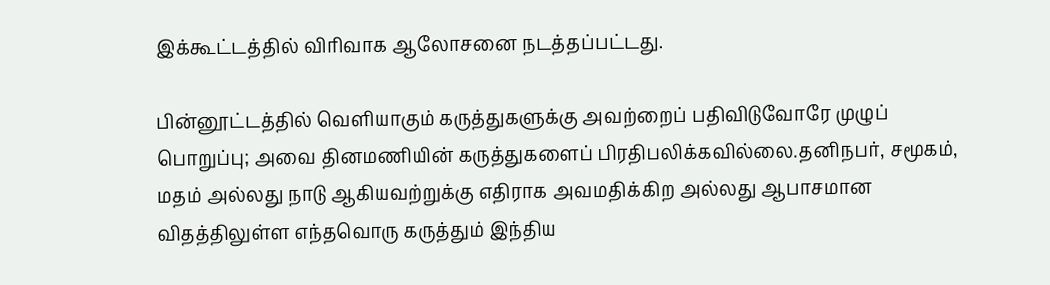இக்கூட்டத்தில் விரிவாக ஆலோசனை நடத்தப்பட்டது.

பின்னூட்டத்தில் வெளியாகும் கருத்துகளுக்கு அவற்றைப் பதிவிடுவோரே முழுப் பொறுப்பு; அவை தினமணியின் கருத்துகளைப் பிரதிபலிக்கவில்லை.தனிநபர், சமூகம், மதம் அல்லது நாடு ஆகியவற்றுக்கு எதிராக அவமதிக்கிற அல்லது ஆபாசமான விதத்திலுள்ள எந்தவொரு கருத்தும் இந்திய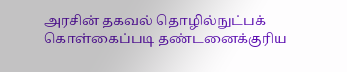அரசின் தகவல் தொழில்நுட்பக் கொள்கைப்படி தண்டனைக்குரிய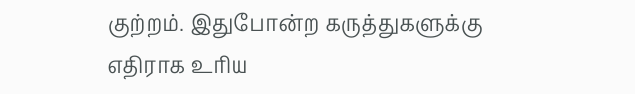குற்றம். இதுபோன்ற கருத்துகளுக்கு எதிராக உரிய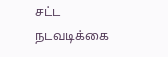சட்ட நடவடிக்கை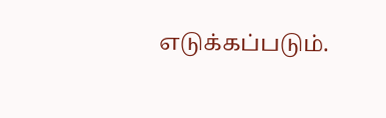எடுக்கப்படும்.